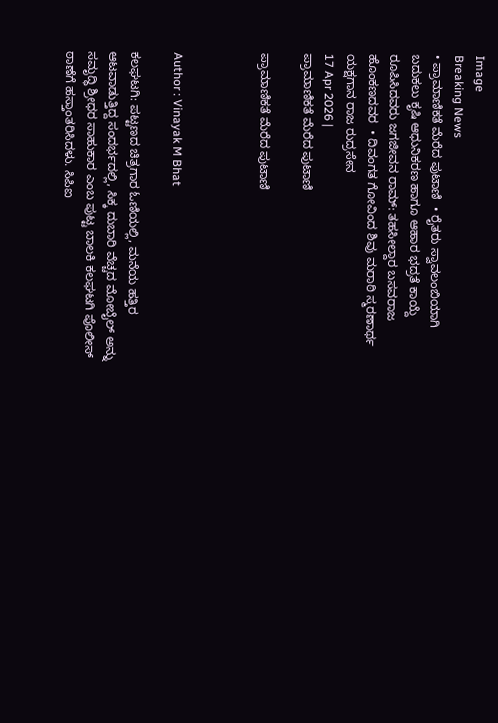Image
Breaking News
• ಪ್ರಾಮಾಣಿಕತೆ ಮೆರೆದ ಪುಟಾಣಿ  • ರೈತರು ಸ್ವಾವಲಂಬಿಯಾಗಿ ಬದುಕಲು ಕೃಷಿ ಆಧುನಿಕರಣ ಹಾಗೂ ಆಹಾರ ಭದ್ರತೆ ಕಾಯ್ದೆ ರೂಪಿಸಿದವರು ಜಗಜೀವನ ರಾಮ್: ತಹಸೀಲ್ದಾರ ಬಸವರಾಜ ಹೊಂಕಣದವರ  • ದಿವಂಗತ ಗೋವಿಂದ ಶಿವು ಮರಾಠಿ ಸ್ಮರಣಾರ್ಥ ಯಕ್ಷಗಾನ ರಾಜ ರುದ್ರಸೇನ
17 Apr 2026 |
ಪ್ರಾಮಾಣಿಕತೆ ಮೆರೆದ ಪುಟಾಣಿ

ಪ್ರಾಮಾಣಿಕತೆ ಮೆರೆದ ಪುಟಾಣಿ



Author : Vinayak M Bhat

ಕಲಘಟಗಿ: ಪಟ್ಟಣದ ಚಿತ್ರಗಾರ ಓಣಿಯಲ್ಲಿ, ಮನೆಯ ಹತ್ತಿರ ಆಟವಾಡುತ್ತಿದ್ದ ಸಂದರ್ಭದಲ್ಲಿ, ಸಿಕ್ಕ ದುಬಾರಿ ವೆಚ್ಚದ ಮೋಬೈಲ್ ಅನ್ನು  ಸಮೃದ್ಧಿ ಶ್ರೀಧರ ಸಾಹುಕಾರ ಎಂಬ ಪುಟ್ಟ ಬಾಲಕಿ ಕಲಘಟಗಿ ಪೊಲೀಸ್ ಠಾಣೆಗೆ ಹಸ್ತಾಂತರಿಸಿದಳು. ಸಿಪಿಐ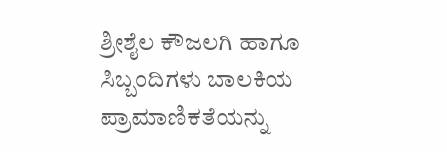ಶ್ರೀಶೈಲ ಕೌಜಲಗಿ ಹಾಗೂ ಸಿಬ್ಬಂದಿಗಳು ಬಾಲಕಿಯ ಪ್ರಾಮಾಣಿಕತೆಯನ್ನು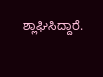ಶ್ಲಾಘಿಸಿದ್ದಾರೆ.